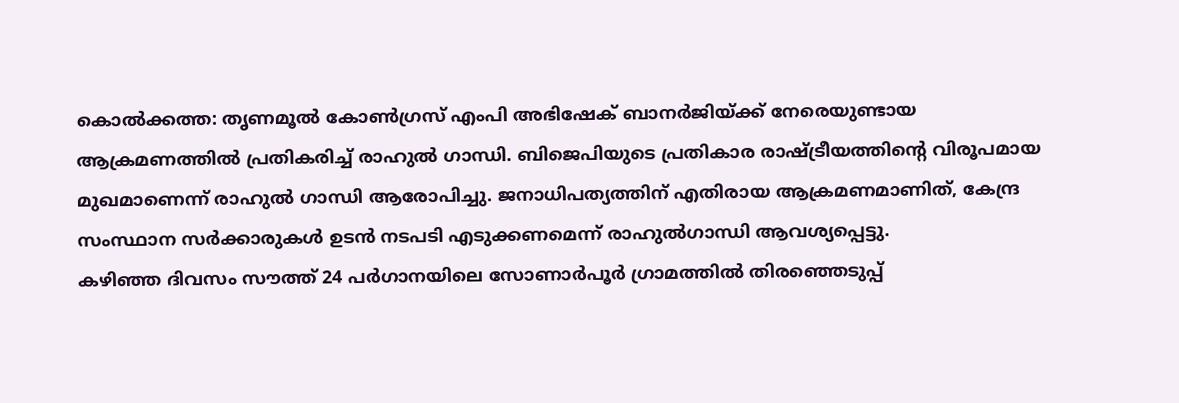കൊൽക്കത്ത: തൃണമൂൽ കോൺഗ്രസ് എംപി അഭിഷേക് ബാനർജിയ്ക്ക് നേരെയുണ്ടായ ആക്രമണത്തിൽ പ്രതികരിച്ച് രാഹുൽ ഗാന്ധി. ബിജെപിയുടെ പ്രതികാര രാഷ്ട്രീയത്തിൻ്റെ വിരൂപമായ മുഖമാണെന്ന് രാഹുൽ ഗാന്ധി ആരോപിച്ചു. ജനാധിപത്യത്തിന് എതിരായ ആക്രമണമാണിത്, കേന്ദ്ര സംസ്ഥാന സർക്കാരുകൾ ഉടൻ നടപടി എടുക്കണമെന്ന് രാഹുൽഗാന്ധി ആവശ്യപ്പെട്ടു.
കഴിഞ്ഞ ദിവസം സൗത്ത് 24 പർഗാനയിലെ സോണാർപൂർ ഗ്രാമത്തിൽ തിരഞ്ഞെടുപ്പ്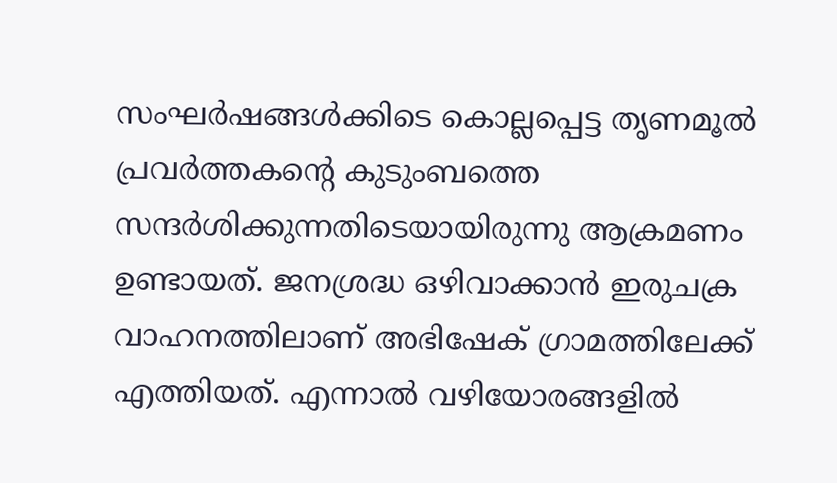സംഘർഷങ്ങൾക്കിടെ കൊല്ലപ്പെട്ട തൃണമൂൽ പ്രവർത്തകൻ്റെ കുടുംബത്തെ സന്ദർശിക്കുന്നതിടെയായിരുന്നു ആക്രമണം ഉണ്ടായത്. ജനശ്രദ്ധ ഒഴിവാക്കാൻ ഇരുചക്ര വാഹനത്തിലാണ് അഭിഷേക് ഗ്രാമത്തിലേക്ക് എത്തിയത്. എന്നാൽ വഴിയോരങ്ങളിൽ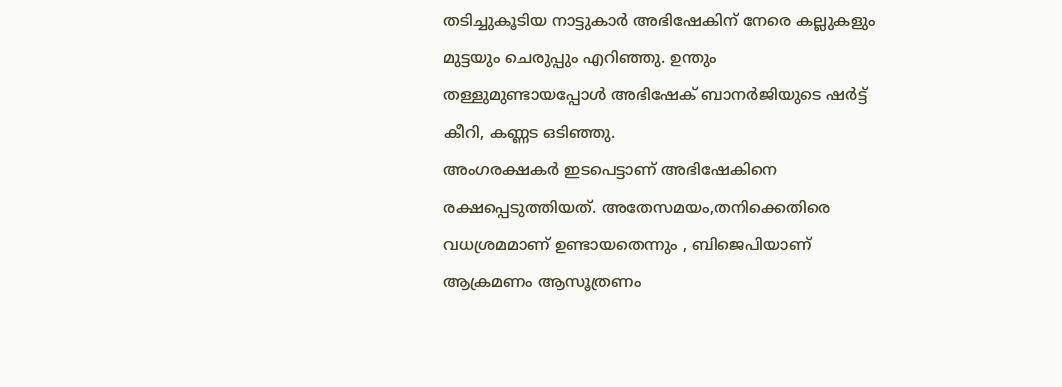തടിച്ചുകൂടിയ നാട്ടുകാർ അഭിഷേകിന് നേരെ കല്ലുകളും മുട്ടയും ചെരുപ്പും എറിഞ്ഞു. ഉന്തും തള്ളുമുണ്ടായപ്പോൾ അഭിഷേക് ബാനർജിയുടെ ഷർട്ട് കീറി, കണ്ണട ഒടിഞ്ഞു.
അംഗരക്ഷകർ ഇടപെട്ടാണ് അഭിഷേകിനെ രക്ഷപ്പെടുത്തിയത്. അതേസമയം,തനിക്കെതിരെ വധശ്രമമാണ് ഉണ്ടായതെന്നും , ബിജെപിയാണ് ആക്രമണം ആസൂത്രണം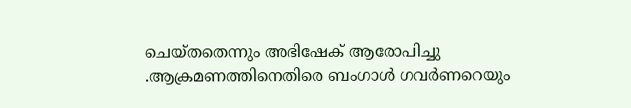ചെയ്തതെന്നും അഭിഷേക് ആരോപിച്ചു .ആക്രമണത്തിനെതിരെ ബംഗാൾ ഗവർണറെയും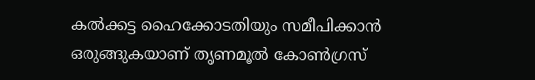കൽക്കട്ട ഹൈക്കോടതിയും സമീപിക്കാൻ ഒരുങ്ങുകയാണ് തൃണമൂൽ കോൺഗ്രസ്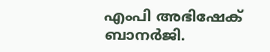എംപി അഭിഷേക് ബാനർജി.